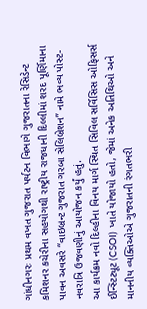ગાંધીનગરઃ પ્રથમ વખત ગુજરાત પર્યટન વિભાગે ગુજરાતના રેસિડેન્ટ કમિશનર કચેરીના સહયોગથી રાષ્ટ્રીય રાજધાની દિલ્લીમાં શરદ પૂર્ણિમાના પાવન અવસરે “વાઇબ્રન્ટ ગુજરાત ગરબા સેલિબ્રેશન” નામે ભવ્ય પોસ્ટ-નવરાત્રિ ઉજવણીનું આયોજન કર્યું હતું.
આ કાર્યક્રમ નવો દિલ્હીના વિનય માર્ગ સ્થિત સિવિલ સર્વિસિસ ઓફિસર્સ ઈન્સ્ટિટ્યૂટ (CSOI) ખાતે યોજાયો હતો, જેમાં અનેક અતિથિઓ અને માનનીય વ્યક્તિઓએ ગુજરાતની રંગતભરી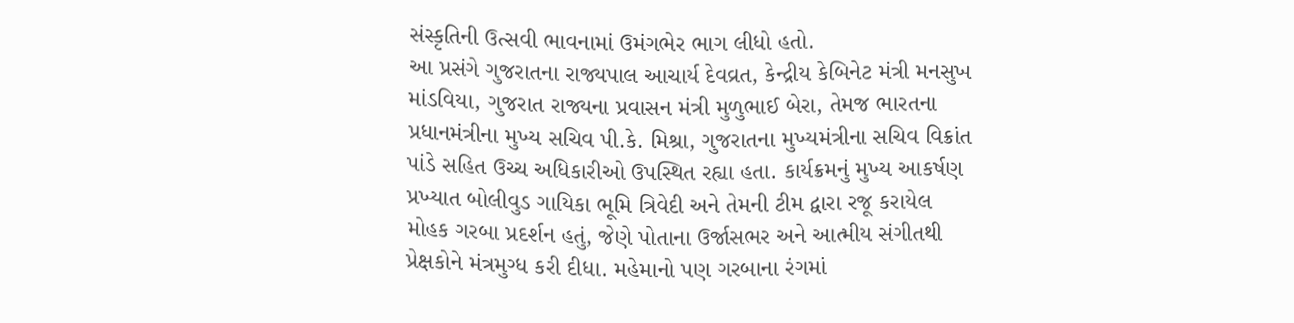સંસ્કૃતિની ઉત્સવી ભાવનામાં ઉમંગભેર ભાગ લીધો હતો.
આ પ્રસંગે ગુજરાતના રાજ્યપાલ આચાર્ય દેવવ્રત, કેન્દ્રીય કેબિનેટ મંત્રી મનસુખ માંડવિયા, ગુજરાત રાજ્યના પ્રવાસન મંત્રી મુળુભાઈ બેરા, તેમજ ભારતના પ્રધાનમંત્રીના મુખ્ય સચિવ પી.કે. મિશ્રા, ગુજરાતના મુખ્યમંત્રીના સચિવ વિક્રાંત પાંડે સહિત ઉચ્ચ અધિકારીઓ ઉપસ્થિત રહ્યા હતા. કાર્યક્રમનું મુખ્ય આકર્ષણ પ્રખ્યાત બોલીવુડ ગાયિકા ભૂમિ ત્રિવેદી અને તેમની ટીમ દ્વારા રજૂ કરાયેલ મોહક ગરબા પ્રદર્શન હતું, જેણે પોતાના ઉર્જાસભર અને આત્મીય સંગીતથી પ્રેક્ષકોને મંત્રમુગ્ધ કરી દીધા. મહેમાનો પણ ગરબાના રંગમાં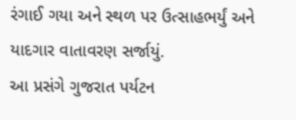રંગાઈ ગયા અને સ્થળ પર ઉત્સાહભર્યું અને યાદગાર વાતાવરણ સર્જાયું.
આ પ્રસંગે ગુજરાત પર્યટન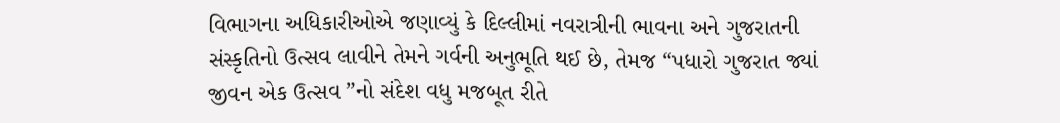વિભાગના અધિકારીઓએ જણાવ્યું કે દિલ્લીમાં નવરાત્રીની ભાવના અને ગુજરાતની સંસ્કૃતિનો ઉત્સવ લાવીને તેમને ગર્વની અનુભૂતિ થઈ છે, તેમજ “પધારો ગુજરાત જ્યાં જીવન એક ઉત્સવ ”નો સંદેશ વધુ મજબૂત રીતે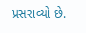પ્રસરાવ્યો છે.